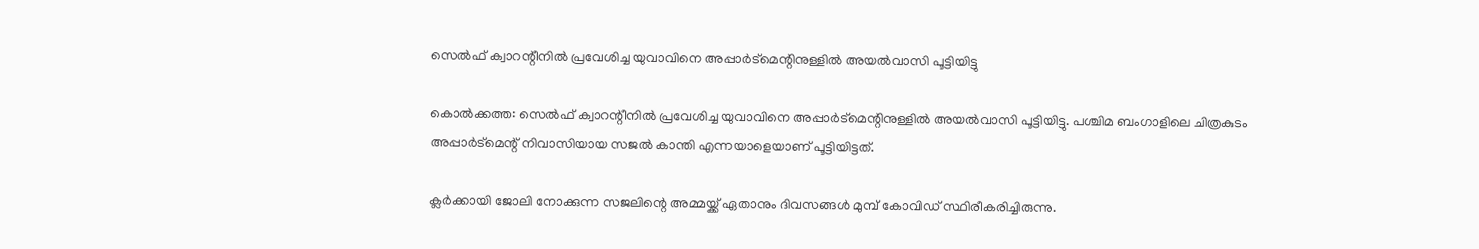സെൽഫ് ക്വാറന്റീനിൽ പ്രവേശിച്ച യുവാവിനെ അപ്പാർട്മെന്റിനുള്ളിൽ അയൽവാസി പൂട്ടിയിട്ടു

കൊൽക്കത്ത: സെൽഫ് ക്വാറന്റീനിൽ പ്രവേശിച്ച യുവാവിനെ അപ്പാർട്മെന്റിനുള്ളിൽ അയൽവാസി പൂട്ടിയിട്ടു. പശ്ചിമ ബംഗാളിലെ ചിത്രകുടം അപ്പാർട്മെന്റ് നിവാസിയായ സജൽ കാന്തി എന്നയാളെയാണ് പൂട്ടിയിട്ടത്.

ക്ലർക്കായി ജോലി നോക്കുന്ന സജലിന്റെ അമ്മയ്ക്ക് ഏതാനും ദിവസങ്ങൾ മുമ്പ് കോവിഡ് സ്ഥിരീകരിച്ചിരുന്നു.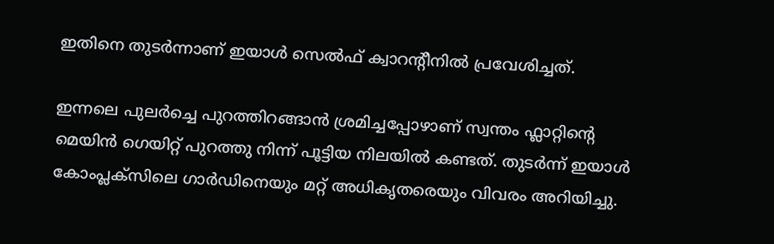ഇതിനെ തുടർന്നാണ് ഇയാൾ സെൽഫ് ക്വാറന്റീനിൽ പ്രവേശിച്ചത്.

ഇന്നലെ പുലർച്ചെ പുറത്തിറങ്ങാൻ ശ്രമിച്ചപ്പോഴാണ് സ്വന്തം ഫ്ലാറ്റിന്റെ മെയിൻ ഗെയിറ്റ് പുറത്തു നിന്ന് പൂട്ടിയ നിലയിൽ കണ്ടത്. തുടർന്ന് ഇയാൾ കോംപ്ലക്സിലെ ഗാർഡിനെയും മറ്റ് അധികൃതരെയും വിവരം അറിയിച്ചു.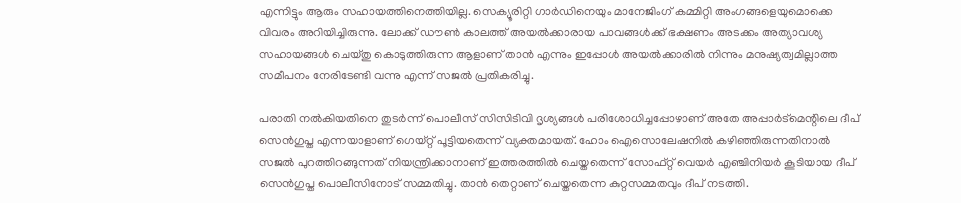എന്നിട്ടും ആരും സഹായത്തിനെത്തിയില്ല. സെക്യൂരിറ്റി ഗാർഡിനെയും മാനേജിംഗ് കമ്മിറ്റി അംഗങ്ങളെയുമൊക്കെ വിവരം അറിയിച്ചിരുന്നു. ലോക്ക് ഡൗൺ കാലത്ത് അയൽക്കാരായ പാവങ്ങൾക്ക് ഭക്ഷണം അടക്കം അത്യാവശ്യ സഹായങ്ങൾ ചെയ്തു കൊടുത്തിരുന്ന ആളാണ് താൻ എന്നും ഇപ്പോൾ അയൽക്കാരിൽ നിന്നും മനുഷ്യത്വമില്ലാത്ത സമീപനം നേരിടേണ്ടി വന്നു എന്ന് സജൽ പ്രതികരിച്ചു.

പരാതി നൽകിയതിനെ തുടർന്ന് പൊലീസ് സിസിടിവി ദൃശ്യങ്ങൾ പരിശോധിച്ചപ്പോഴാണ് അതേ അപ്പാർട്മെന്റിലെ ദീപ് സെൻഗുപ്ത എന്നയാളാണ് ഗെയ്റ്റ് പൂട്ടിയതെന്ന് വ്യക്തമായത്. ഹോം ‌ഐസൊലേഷനിൽ കഴിഞ്ഞിരുന്നതിനാൽ സജൽ പുറത്തിറങ്ങുന്നത് നിയന്ത്രിക്കാനാണ് ഇത്തര‌ത്തിൽ ചെയ്തതെന്ന് സോഫ്റ്റ് വെയർ എഞ്ചിനിയർ കൂടിയായ ദീപ് സെൻഗുപ്ത പൊലീസിനോട് സമ്മതിച്ചു. താൻ തെറ്റാണ് ചെയ്തതെന്ന കുറ്റസമ്മതവും ദീപ് നടത്തി.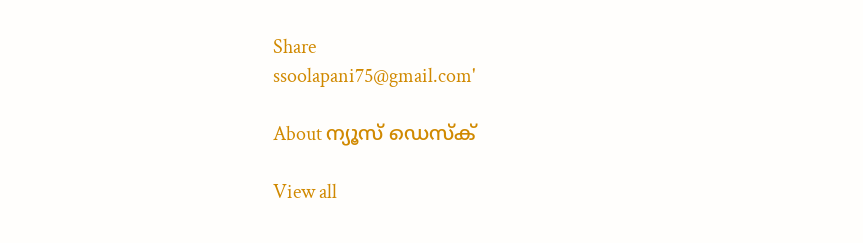Share
ssoolapani75@gmail.com'

About ന്യൂസ് ഡെസ്ക്

View all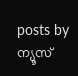posts by ന്യൂസ്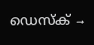ഡെസ്ക് →